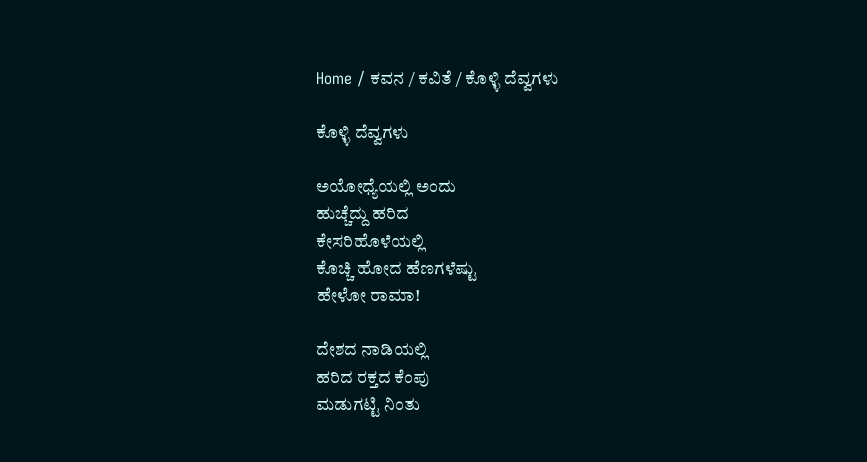Home / ಕವನ / ಕವಿತೆ / ಕೊಳ್ಳಿ ದೆವ್ವಗಳು

ಕೊಳ್ಳಿ ದೆವ್ವಗಳು

ಅಯೋಧ್ಯೆಯಲ್ಲಿ ಅಂದು
ಹುಚ್ಚೆದ್ದು ಹರಿದ
ಕೇಸರಿಹೊಳೆಯಲ್ಲಿ
ಕೊಚ್ಚಿ ಹೋದ ಹೆಣಗಳೆಷ್ಟು
ಹೇಳೋ ರಾಮಾ!

ದೇಶದ ನಾಡಿಯಲ್ಲಿ
ಹರಿದ ರಕ್ತದ ಕೆಂಪು
ಮಡುಗಟ್ಟಿ ನಿಂತು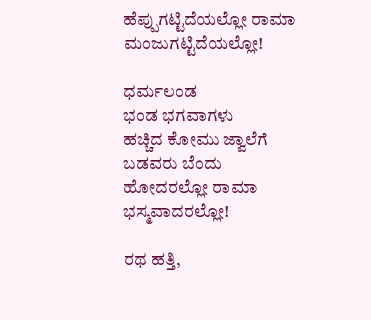ಹೆಪ್ಪುಗಟ್ಟಿದೆಯಲ್ಲೋ ರಾಮಾ
ಮಂಜುಗಟ್ಟಿದೆಯಲ್ಲೋ!

ಧರ್ಮಲಂಡ
ಭಂಡ ಭಗವಾಗಳು
ಹಚ್ಚಿದ ಕೋಮು ಜ್ವಾಲೆಗೆ
ಬಡವರು ಬೆಂದು
ಹೋದರಲ್ಲೋ ರಾಮಾ
ಭಸ್ಮವಾದರಲ್ಲೋ!

ರಥ ಹತ್ತಿ,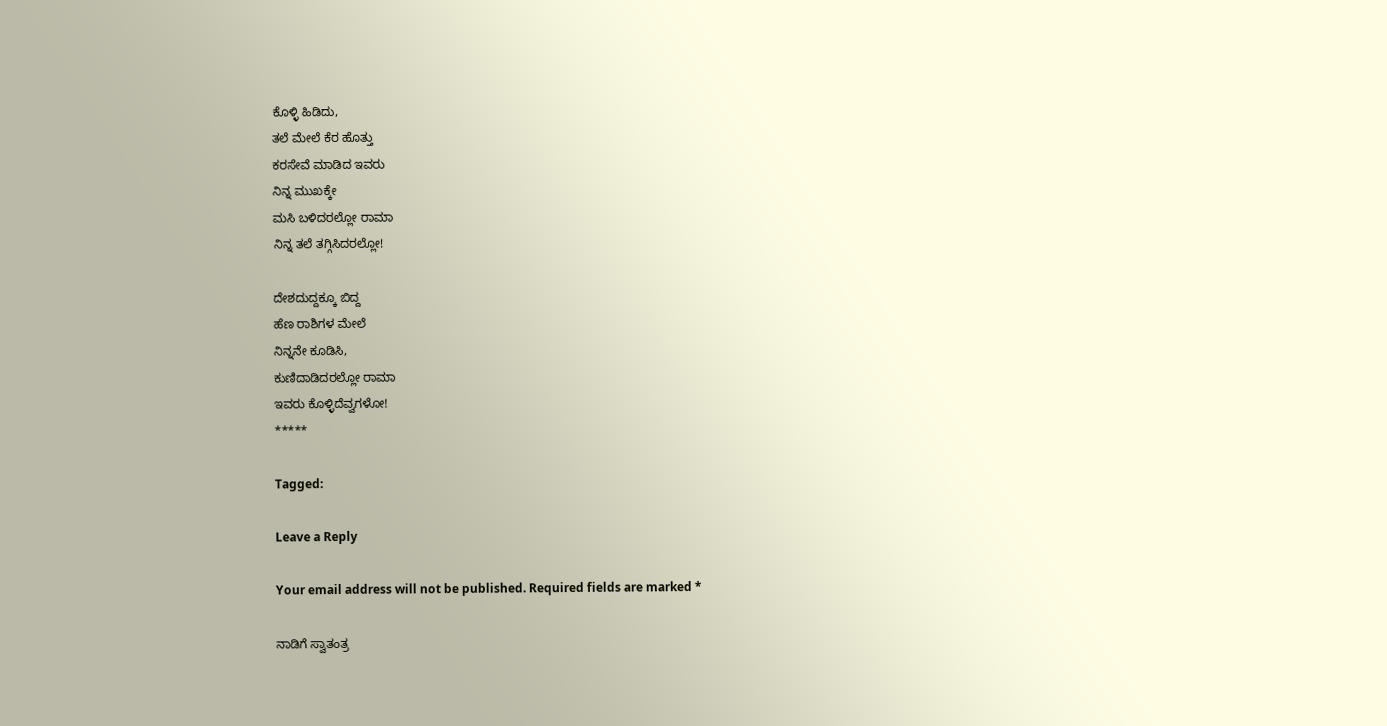ಕೊಳ್ಳಿ ಹಿಡಿದು,
ತಲೆ ಮೇಲೆ ಕೆರ ಹೊತ್ತು
ಕರಸೇವೆ ಮಾಡಿದ ಇವರು
ನಿನ್ನ ಮುಖಕ್ಕೇ
ಮಸಿ ಬಳಿದರಲ್ಲೋ ರಾಮಾ
ನಿನ್ನ ತಲೆ ತಗ್ಗಿಸಿದರಲ್ಲೋ!

ದೇಶದುದ್ದಕ್ಕೂ ಬಿದ್ದ
ಹೆಣ ರಾಶಿಗಳ ಮೇಲೆ
ನಿನ್ನನೇ ಕೂಡಿಸಿ,
ಕುಣಿದಾಡಿದರಲ್ಲೋ ರಾಮಾ
ಇವರು ಕೊಳ್ಳಿದೆವ್ವಗಳೋ!
*****

Tagged:

Leave a Reply

Your email address will not be published. Required fields are marked *

ನಾಡಿಗೆ ಸ್ವಾತಂತ್ರ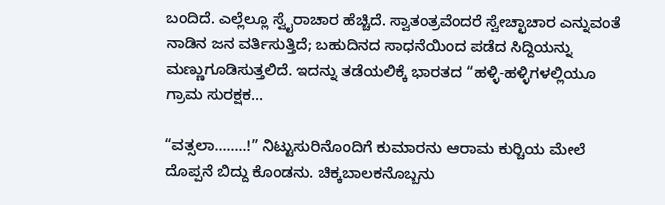ಬಂದಿದೆ. ಎಲ್ಲೆಲ್ಲೂ ಸ್ವೈರಾಚಾರ ಹೆಚ್ಚಿದೆ. ಸ್ವಾತಂತ್ರವೆಂದರೆ ಸ್ವೇಚ್ಛಾಚಾರ ಎನ್ನುವಂತೆ ನಾಡಿನ ಜನ ವರ್ತಿಸುತ್ತಿದೆ; ಬಹುದಿನದ ಸಾಧನೆಯಿಂದ ಪಡೆದ ಸಿದ್ದಿಯನ್ನು ಮಣ್ಣುಗೂಡಿಸುತ್ತಲಿದೆ. ಇದನ್ನು ತಡೆಯಲಿಕ್ಕೆ ಭಾರತದ “ಹಳ್ಳಿ-ಹಳ್ಳಿಗಳಲ್ಲಿಯೂ ಗ್ರಾಮ ಸುರಕ್ಷಕ...

“ವತ್ಸಲಾ……..!” ನಿಟ್ಟುಸುರಿನೊಂದಿಗೆ ಕುಮಾರನು ಆರಾಮ ಕುರ್‍ಚಿಯ ಮೇಲೆ ದೊಪ್ಪನೆ ಬಿದ್ದು ಕೊಂಡನು. ಚಿಕ್ಕಬಾಲಕನೊಬ್ಬನು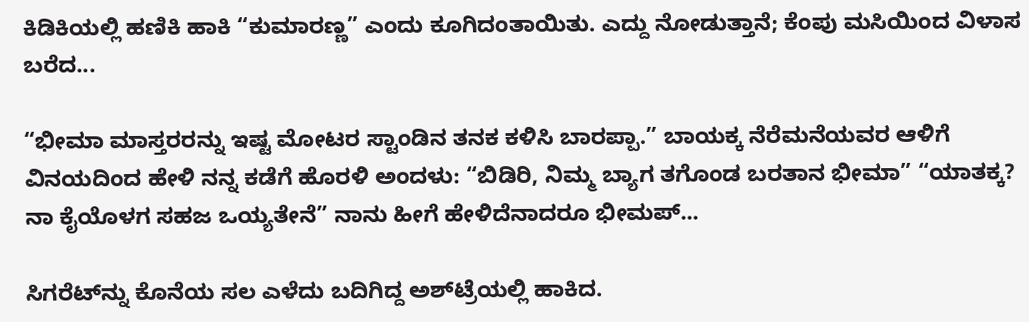ಕಿಡಿಕಿಯಲ್ಲಿ ಹಣಿಕಿ ಹಾಕಿ “ಕುಮಾರಣ್ಣ” ಎಂದು ಕೂಗಿದಂತಾಯಿತು. ಎದ್ದು ನೋಡುತ್ತಾನೆ; ಕೆಂಪು ಮಸಿಯಿಂದ ವಿಳಾಸ ಬರೆದ...

“ಭೀಮಾ ಮಾಸ್ತರರನ್ನು ಇಷ್ಟ ಮೋಟರ ಸ್ಟಾಂಡಿನ ತನಕ ಕಳಿಸಿ ಬಾರಪ್ಪಾ.” ಬಾಯಕ್ಕ ನೆರೆಮನೆಯವರ ಆಳಿಗೆ ವಿನಯದಿಂದ ಹೇಳಿ ನನ್ನ ಕಡೆಗೆ ಹೊರಳಿ ಅಂದಳು: “ಬಿಡಿರಿ, ನಿಮ್ಮ ಬ್ಯಾಗ ತಗೊಂಡ ಬರತಾನ ಭೀಮಾ” “ಯಾತಕ್ಕ? ನಾ ಕೈಯೊಳಗ ಸಹಜ ಒಯ್ಯತೇನೆ” ನಾನು ಹೀಗೆ ಹೇಳಿದೆನಾದರೂ ಭೀಮಪ್...

ಸಿಗರೆಟ್‌ನ್ನು ಕೊನೆಯ ಸಲ ಎಳೆದು ಬದಿಗಿದ್ದ ಅಶ್‌ಟ್ರೆಯಲ್ಲಿ ಹಾಕಿದ.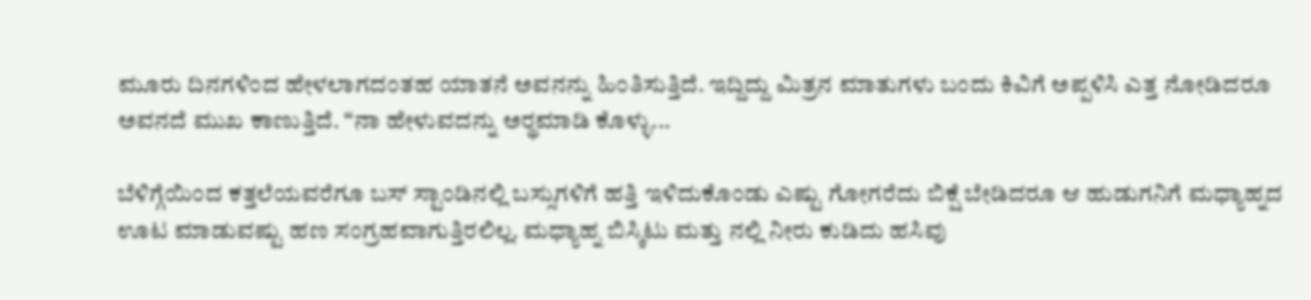ಮೂರು ದಿನಗಳಿಂದ ಹೇಳಲಾಗದಂತಹ ಯಾತನೆ ಅವನನ್ನು ಹಿಂತಿಸುತ್ತಿದೆ. ಇದ್ದಿದ್ದು ಮಿತ್ರನ ಮಾತುಗಳು ಬಂದು ಕಿವಿಗೆ ಅಪ್ಪಳಿಸಿ ಎತ್ತ ನೋಡಿದರೂ ಅವನದೆ ಮುಖ ಕಾಣುತ್ತಿದೆ. “ನಾ ಹೇಳುವದನ್ನು ಅರ್‍ಥಮಾಡಿ ಕೊಳ್ಳು...

ಬೆಳಿಗ್ಗೆಯಿಂದ ಕತ್ತಲೆಯವರೆಗೂ ಬಸ್ ಸ್ಟಾಂಡಿನಲ್ಲಿ ಬಸ್ಸುಗಳಿಗೆ ಹತ್ತಿ ಇಳಿದುಕೊಂಡು ಎಷ್ಟು ಗೋಗರೆದು ಬಿಕ್ಷೆ ಬೇಡಿದರೂ ಆ ಹುಡುಗನಿಗೆ ಮಧ್ಯಾಹ್ನದ ಊಟ ಮಾಡುವಷ್ಟು ಹಣ ಸಂಗ್ರಹವಾಗುತ್ತಿರಲಿಲ್ಲ. ಮಧ್ಯಾಹ್ನ ಬಿಸ್ಕಿಟು ಮತ್ತು ನಲ್ಲಿ ನೀರು ಕುಡಿದು ಹಸಿವು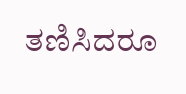ತಣಿಸಿದರೂ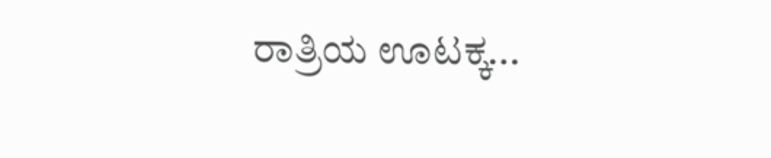ರಾತ್ರಿಯ ಊಟಕ್ಕ...